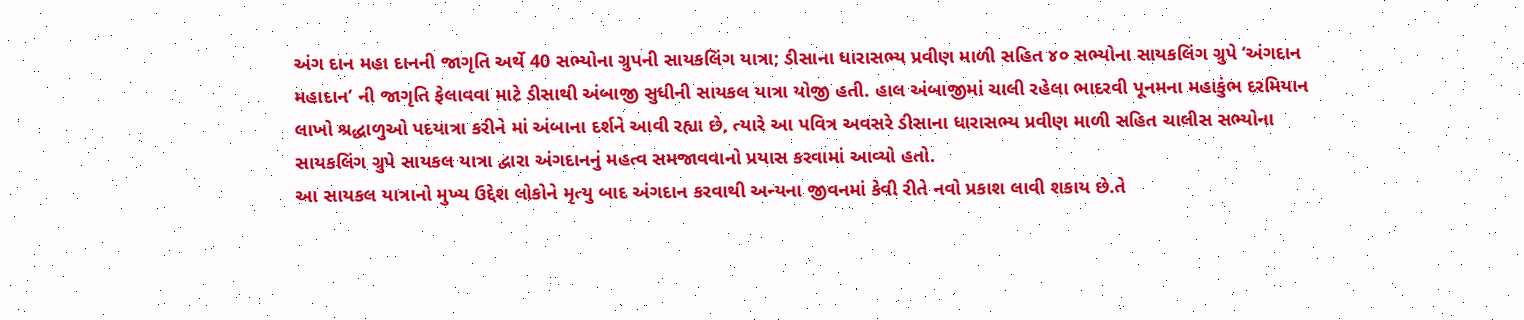અંગ દાન મહા દાનની જાગૃતિ અર્થે 40 સભ્યોના ગ્રુપની સાયકલિંગ યાત્રા; ડીસાના ધારાસભ્ય પ્રવીણ માળી સહિત ૪૦ સભ્યોના સાયકલિંગ ગ્રુપે ‘અંગદાન મહાદાન’ ની જાગૃતિ ફેલાવવા માટે ડીસાથી અંબાજી સુધીની સાયકલ યાત્રા યોજી હતી. હાલ અંબાજીમાં ચાલી રહેલા ભાદરવી પૂનમના મહાકુંભ દરમિયાન લાખો શ્રદ્ધાળુઓ પદયાત્રા કરીને માં અંબાના દર્શને આવી રહ્યા છે, ત્યારે આ પવિત્ર અવસરે ડીસાના ધારાસભ્ય પ્રવીણ માળી સહિત ચાલીસ સભ્યોના સાયકલિંગ ગ્રુપે સાયકલ યાત્રા દ્વારા અંગદાનનું મહત્વ સમજાવવાનો પ્રયાસ કરવામાં આવ્યો હતો.
આ સાયકલ યાત્રાનો મુખ્ય ઉદ્દેશ લોકોને મૃત્યુ બાદ અંગદાન કરવાથી અન્યના જીવનમાં કેવી રીતે નવો પ્રકાશ લાવી શકાય છે.તે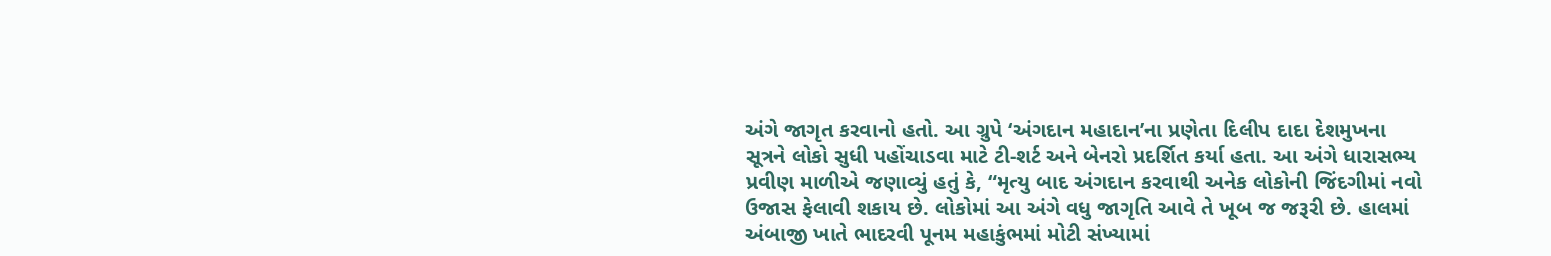અંગે જાગૃત કરવાનો હતો. આ ગ્રુપે ‘અંગદાન મહાદાન’ના પ્રણેતા દિલીપ દાદા દેશમુખના સૂત્રને લોકો સુધી પહોંચાડવા માટે ટી-શર્ટ અને બેનરો પ્રદર્શિત કર્યા હતા. આ અંગે ધારાસભ્ય પ્રવીણ માળીએ જણાવ્યું હતું કે, “મૃત્યુ બાદ અંગદાન કરવાથી અનેક લોકોની જિંદગીમાં નવો ઉજાસ ફેલાવી શકાય છે. લોકોમાં આ અંગે વધુ જાગૃતિ આવે તે ખૂબ જ જરૂરી છે. હાલમાં અંબાજી ખાતે ભાદરવી પૂનમ મહાકુંભમાં મોટી સંખ્યામાં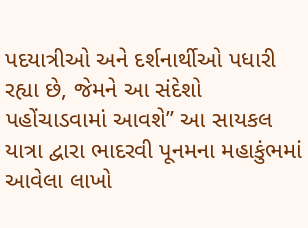પદયાત્રીઓ અને દર્શનાર્થીઓ પધારી રહ્યા છે, જેમને આ સંદેશો પહોંચાડવામાં આવશે” આ સાયકલ યાત્રા દ્વારા ભાદરવી પૂનમના મહાકુંભમાં આવેલા લાખો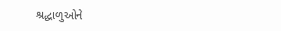શ્રદ્ધાળુઓને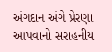અંગદાન અંગે પ્રેરણા આપવાનો સરાહનીય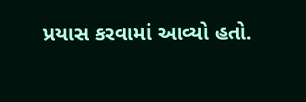પ્રયાસ કરવામાં આવ્યો હતો.